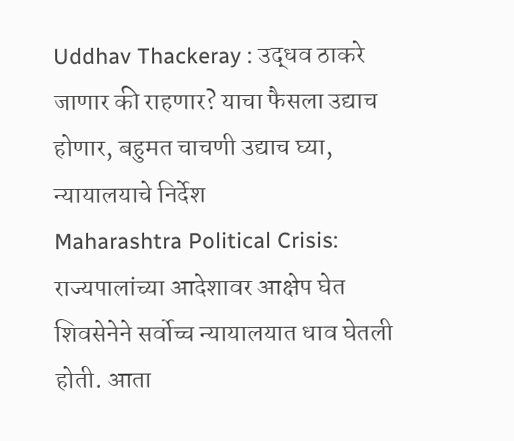Uddhav Thackeray : उद्धव ठाकरे जाणार की राहणार? याचा फैसला उद्याच होणार, बहुमत चाचणी उद्याच घ्या, न्यायालयाचे निर्देश
Maharashtra Political Crisis: राज्यपालांच्या आदेशावर आक्षेप घेत शिवसेनेने सर्वोच्च न्यायालयात धाव घेतली होती. आता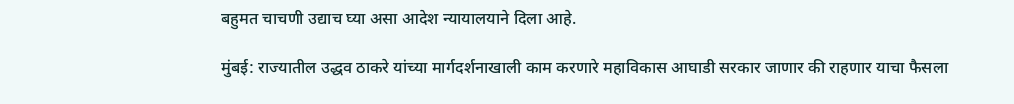बहुमत चाचणी उद्याच घ्या असा आदेश न्यायालयाने दिला आहे.

मुंबई: राज्यातील उद्धव ठाकरे यांच्या मार्गदर्शनाखाली काम करणारे महाविकास आघाडी सरकार जाणार की राहणार याचा फैसला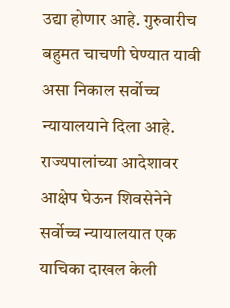उद्या होणार आहे. गुरुवारीच बहुमत चाचणी घेण्यात यावी असा निकाल सर्वोच्च न्यायालयाने दिला आहे. राज्यपालांच्या आदेशावर आक्षेप घेऊन शिवसेनेने सर्वोच्च न्यायालयात एक याचिका दाखल केली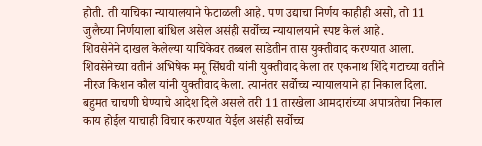होती. ती याचिका न्यायालयाने फेटाळली आहे. पण उद्याचा निर्णय काहीही असो, तो 11 जुलैच्या निर्णयाला बांधिल असेल असंही सर्वोच्च न्यायालयाने स्पष्ट केलं आहे.
शिवसेनेने दाखल केलेल्या याचिकेवर तब्बल साडेतीन तास युक्तीवाद करण्यात आला. शिवसेनेच्या वतीनं अभिषेक मनू सिंघवी यांनी युक्तीवाद केला तर एकनाथ शिंदे गटाच्या वतीने नीरज किशन कौल यांनी युक्तीवाद केला. त्यानंतर सर्वोच्च न्यायालयाने हा निकाल दिला.
बहुमत चाचणी घेण्याचे आदेश दिले असले तरी 11 तारखेला आमदारांच्या अपात्रतेचा निकाल काय होईल याचाही विचार करण्यात येईल असंही सर्वोच्च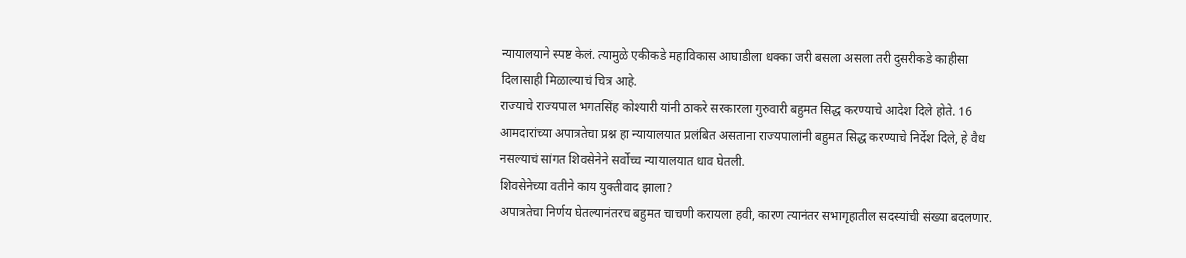न्यायालयाने स्पष्ट केलं. त्यामुळे एकीकडे महाविकास आघाडीला धक्का जरी बसला असला तरी दुसरीकडे काहीसा दिलासाही मिळाल्याचं चित्र आहे.
राज्याचे राज्यपाल भगतसिंह कोश्यारी यांनी ठाकरे सरकारला गुरुवारी बहुमत सिद्ध करण्याचे आदेश दिले होते. 16 आमदारांच्या अपात्रतेचा प्रश्न हा न्यायालयात प्रलंबित असताना राज्यपालांनी बहुमत सिद्ध करण्याचे निर्देश दिले, हे वैध नसल्याचं सांगत शिवसेनेने सर्वोच्च न्यायालयात धाव घेतली.
शिवसेनेच्या वतीने काय युक्तीवाद झाला?
अपात्रतेचा निर्णय घेतल्यानंतरच बहुमत चाचणी करायला हवी, कारण त्यानंतर सभागृहातील सदस्यांची संख्या बदलणार.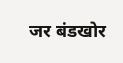जर बंडखोर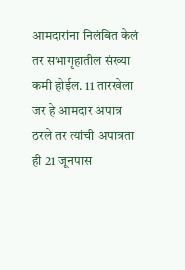आमदारांना निलंबित केलं तर सभागृहातील संख्या कमी होईल. 11 तारखेला जर हे आमदार अपात्र ठरले तर त्यांची अपात्रता ही 21 जूनपास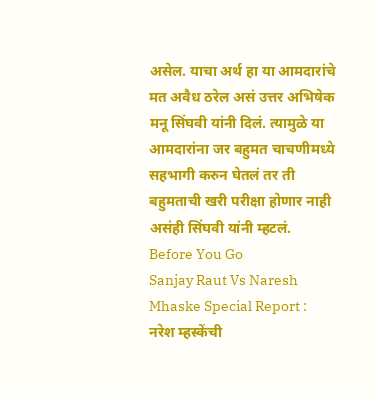असेल. याचा अर्थ हा या आमदारांचे मत अवैध ठरेल असं उत्तर अभिषेक मनू सिंघवी यांनी दिलं. त्यामुळे या आमदारांना जर बहुमत चाचणीमध्ये सहभागी करुन घेतलं तर ती बहुमताची खरी परीक्षा होणार नाही असंही सिंघवी यांनी म्हटलं.
Before You Go
Sanjay Raut Vs Naresh Mhaske Special Report : नरेश म्हस्केंची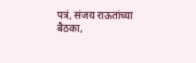पत्रं, संजय राऊतांच्या बैठका,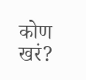कोण खरं?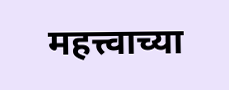महत्त्वाच्या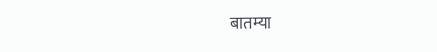बातम्या